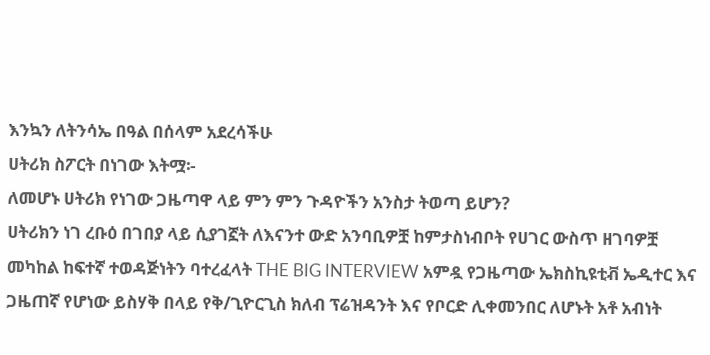እንኳን ለትንሳኤ በዓል በሰላም አደረሳችሁ
ሀትሪክ ስፖርት በነገው እትሟ፡-
ለመሆኑ ሀትሪክ የነገው ጋዜጣዋ ላይ ምን ምን ጉዳዮችን አንስታ ትወጣ ይሆን?
ሀትሪክን ነገ ረቡዕ በገበያ ላይ ሲያገኟት ለእናንተ ውድ አንባቢዎቿ ከምታስነብቦት የሀገር ውስጥ ዘገባዎቿ መካከል ከፍተኛ ተወዳጅነትን ባተረፈላት THE BIG INTERVIEW አምዷ የጋዜጣው ኤክስኪዩቲቭ ኤዲተር እና ጋዜጠኛ የሆነው ይስሃቅ በላይ የቅ/ጊዮርጊስ ክለብ ፕሬዝዳንት እና የቦርድ ሊቀመንበር ለሆኑት አቶ አብነት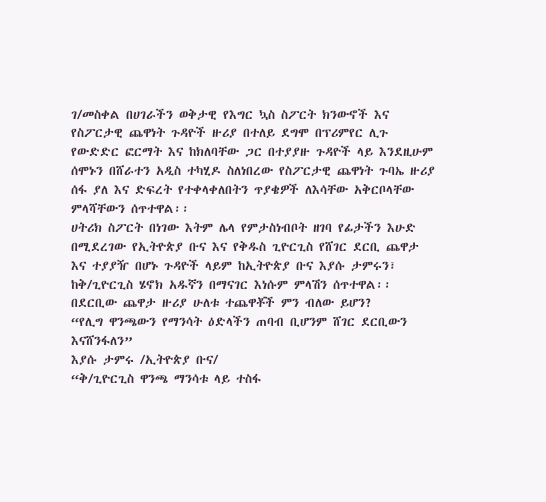ገ/መስቀል በሀገራችን ወቅታዊ የእግር ኳስ ስፖርት ክንውኖች እና የስፖርታዊ ጨዋነት ጉዳዮች ዙሪያ በተለይ ደግሞ በፕሪምየር ሊጉ የውድድር ፎርማት እና ከክለባቸው ጋር በተያያዙ ጉዳዮች ላይ እንደዚሁም ሰሞኑን በሸራተን አዲስ ተካሂዶ ስለነበረው የስፖርታዊ ጨዋነት ጉባኤ ዙሪያ ሰፋ ያለ እና ድፍረት የተቀላቀለበትን ጥያቄዎች ለእሳቸው አቅርቦላቸው ምላሻቸውን ሰጥተዋል፡፡
ሀትሪክ ስፖርት በነገው እትም ሌላ የምታስነብቦት ዘገባ የፊታችን እሁድ በሚደረገው የኢትዮጵያ ቡና እና የቅዱስ ጊዮርጊስ የሸገር ደርቢ ጨዋታ እና ተያያዥ በሆኑ ጉዳዮች ላይም ከኢትዮጵያ ቡና እያሱ ታምሩን፣ ከቅ/ጊዮርጊስ ሄኖክ አዱኛን በማናገር እነሱም ምላሽን ሰጥተዋል፡፡
በደርቢው ጨዋታ ዙሪያ ሁለቱ ተጨዋቾች ምን ብለው ይሆን?
“የሊግ ዋንጫውን የማንሳት ዕድላችን ጠባብ ቢሆንም ሸገር ደርቢውን እናሸንፋለን”
እያሱ ታምሩ /ኢትዮጵያ ቡና/
“ቅ/ጊዮርጊስ ዋንጫ ማንሳቱ ላይ ተስፋ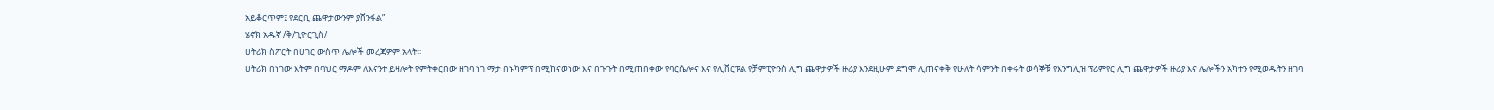አይቆርጥም፤ የደርቢ ጨዋታውንም ያሸንፋል”
ሄኖክ አዱኛ /ቅ/ጊዮርጊስ/
ሀትሪክ ስፖርት በሀገር ውስጥ ሌሎች መረጃዎም አላት፡፡
ሀትሪክ በነገው እትም በባህር ማዶም ለእናንተ ይዛሎት የምትቀርበው ዘገባ ነገ ማታ በኑካምፕ በሚከናወነው እና በጉጉት በሚጠበቀው የባርሴሎና እና የሊቨርፑል የቻምፒዮንስ ሊግ ጨዋታዎች ዙሪያ እንደዚሁም ደግሞ ሊጠናቀቅ የሁለት ሳምንት በቀሩት ወሳኞቹ የእንግሊዝ ፕሪምየር ሊግ ጨዋታዎች ዙሪያ እና ሌሎችን አካተን የሚወዱትን ዘገባ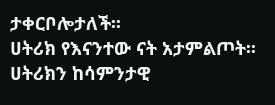ታቀርቦሎታለች፡፡
ሀትሪክ የእናንተው ናት አታምልጦት፡፡
ሀትሪክን ከሳምንታዊ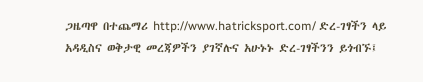ጋዜጣዋ በተጨማሪ http://www.hatricksport.com/ ድረ-ገፃችን ላይ አዳዲስና ወቅታዊ መረጃዎችን ያገኛሉና አሁኑኑ ድረ-ገፃችንን ይጎብኙ፤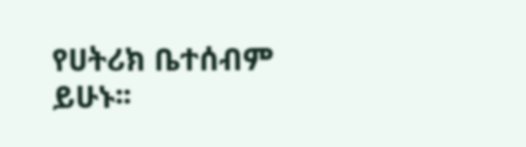የሀትሪክ ቤተሰብም ይሁኑ፡፡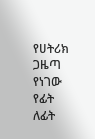የሀትሪክ ጋዜጣ የነገው የፊት ለፊት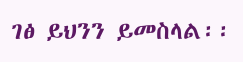ገፅ ይህንን ይመስላል፡፡